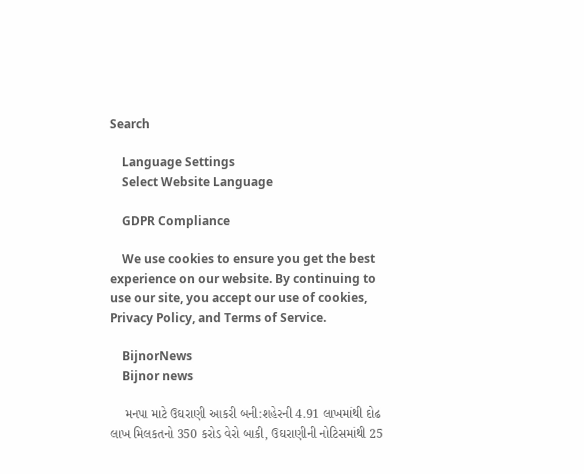Search

    Language Settings
    Select Website Language

    GDPR Compliance

    We use cookies to ensure you get the best experience on our website. By continuing to use our site, you accept our use of cookies, Privacy Policy, and Terms of Service.

    BijnorNews
    Bijnor news

    મનપા માટે ઉઘરાણી આકરી બની:શહેરની 4.91 લાખમાંથી દોઢ લાખ મિલકતનો 350 કરોડ વેરો બાકી, ઉઘરાણીની નોટિસમાંથી 25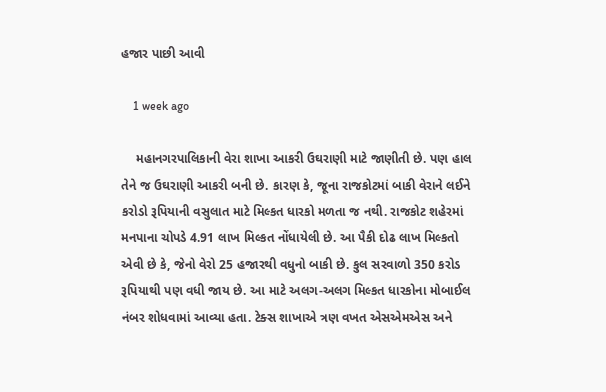હજાર પાછી આવી

    1 week ago

    મહાનગરપાલિકાની વેરા શાખા આકરી ઉઘરાણી માટે જાણીતી છે. પણ હાલ તેને જ ઉઘરાણી આકરી બની છે. કારણ કે, જૂના રાજકોટમાં બાકી વેરાને લઈને કરોડો રૂપિયાની વસુલાત માટે મિલ્કત ધારકો મળતા જ નથી. રાજકોટ શહેરમાં મનપાના ચોપડે 4.91 લાખ મિલ્કત નોંધાયેલી છે. આ પૈકી દોઢ લાખ મિલ્કતો એવી છે કે, જેનો વેરો 25 હજારથી વધુનો બાકી છે. કુલ સરવાળો 350 કરોડ રૂપિયાથી પણ વધી જાય છે. આ માટે અલગ-અલગ મિલ્કત ધારકોના મોબાઈલ નંબર શોધવામાં આવ્યા હતા. ટેક્સ શાખાએ ત્રણ વખત એસએમએસ અને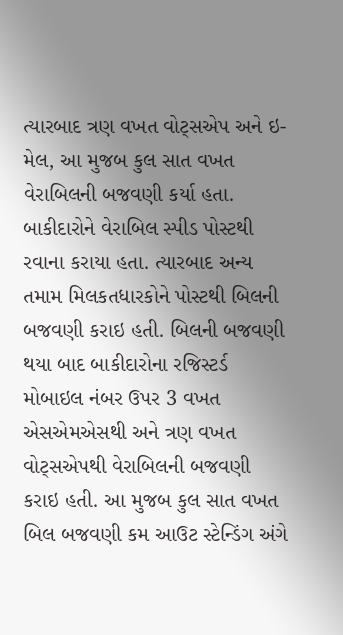ત્યારબાદ ત્રણ વખત વોટ્સએપ અને ઇ-મેલ, આ મુજબ કુલ સાત વખત વેરાબિલની બજવણી કર્યા હતા. બાકીદારોને વેરાબિલ સ્પીડ પોસ્ટથી રવાના કરાયા હતા. ત્યારબાદ અન્ય તમામ મિલકતધારકોને પોસ્ટથી બિલની બજવણી કરાઇ હતી. બિલની બજવણી થયા બાદ બાકીદારોના રજિસ્ટર્ડ મોબાઇલ નંબર ઉપર 3 વખત એસએમએસથી અને ત્રણ વખત વોટ્સએપથી વેરાબિલની બજવણી કરાઇ હતી. આ મુજબ કુલ સાત વખત બિલ બજવણી કમ આઉટ સ્ટેન્ડિંગ અંગે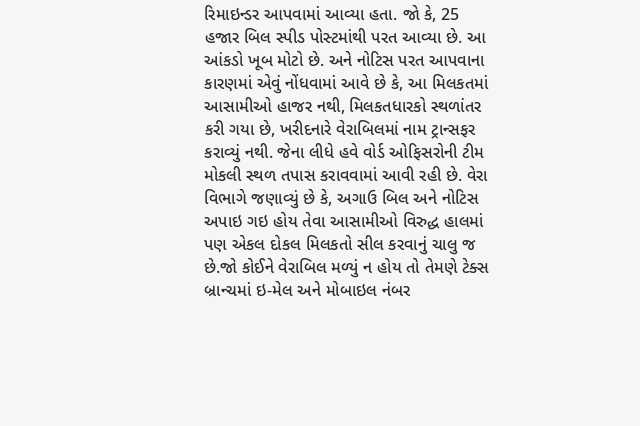રિમાઇન્ડર આપવામાં આવ્યા હતા. જો કે, 25 હજાર બિલ સ્પીડ પોસ્ટમાંથી પરત આવ્યા છે. આ આંકડો ખૂબ મોટો છે. અને નોટિસ પરત આપવાના કારણમાં એવું નોંધવામાં આવે છે કે, આ મિલકતમાં આસામીઓ હાજર નથી, મિલકતધારકો સ્થળાંતર કરી ગયા છે, ખરીદનારે વેરાબિલમાં નામ ટ્રાન્સફર કરાવ્યું નથી. જેના લીધે હવે વોર્ડ ઓફિસરોની ટીમ મોકલી સ્થળ તપાસ કરાવવામાં આવી રહી છે. વેરા વિભાગે જણાવ્યું છે કે, અગાઉ બિલ અને નોટિસ અપાઇ ગઇ હોય તેવા આસામીઓ વિરુદ્ધ હાલમાં પણ એકલ દોકલ મિલકતો સીલ કરવાનું ચાલુ જ છે.જો કોઈને વેરાબિલ મળ્યું ન હોય તો તેમણે ટેક્સ બ્રાન્ચમાં ઇ-મેલ અને મોબાઇલ નંબર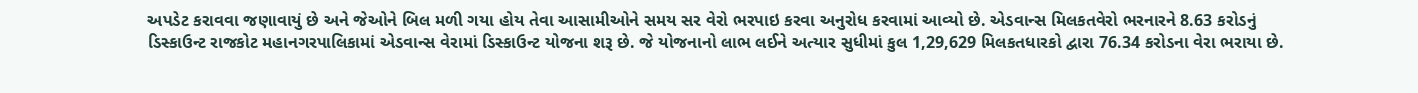અપડેટ કરાવવા જણાવાયું છે અને જેઓને બિલ મળી ગયા હોય તેવા આસામીઓને સમય સર વેરો ભરપાઇ કરવા અનુરોધ કરવામાં આવ્યો છે. એડવાન્સ મિલકતવેરો ભરનારને 8.63 કરોડનું ડિસ્કાઉન્ટ રાજકોટ મહાનગરપાલિકામાં એડવાન્સ વેરામાં ડિસ્કાઉન્ટ યોજના શરૂ છે. જે યોજનાનો લાભ લઈને અત્યાર સુધીમાં કુલ 1,29,629 મિલકતધારકો દ્વારા 76.34 કરોડના વેરા ભરાયા છે.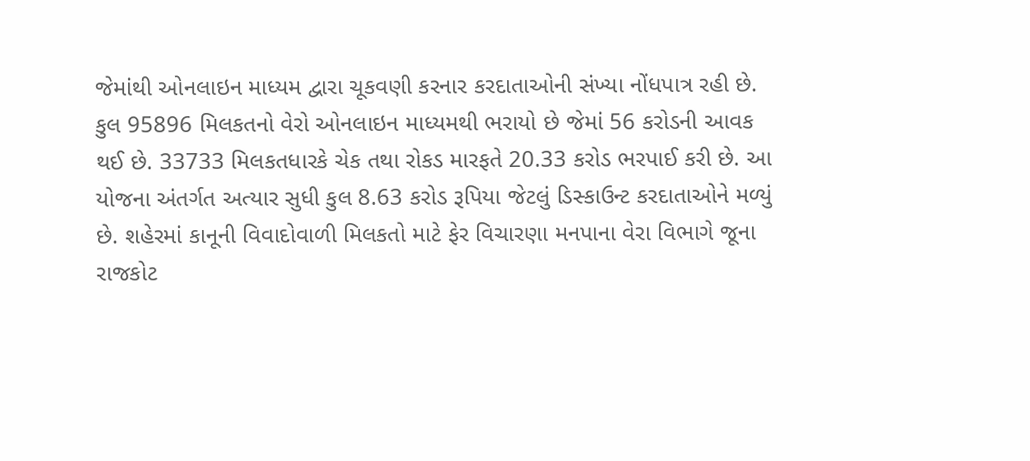જેમાંથી ઓનલાઇન માધ્યમ દ્વારા ચૂકવણી કરનાર કરદાતાઓની સંખ્યા નોંધપાત્ર રહી છે. કુલ 95896 મિલકતનો વેરો ઓનલાઇન માધ્યમથી ભરાયો છે જેમાં 56 કરોડની આવક થઈ છે. 33733 મિલકતધારકે ચેક તથા રોકડ મારફતે 20.33 કરોડ ભરપાઈ કરી છે. આ યોજના અંતર્ગત અત્યાર સુધી કુલ 8.63 કરોડ રૂપિયા જેટલું ડિસ્કાઉન્ટ કરદાતાઓને મળ્યું છે. શહેરમાં કાનૂની વિવાદોવાળી મિલકતો માટે ફેર વિચારણા મનપાના વેરા વિભાગે જૂના રાજકોટ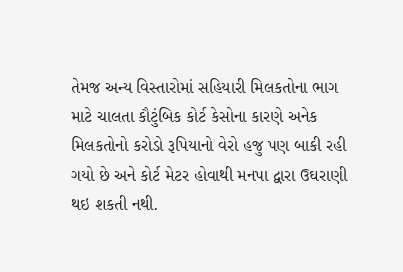તેમજ અન્ય વિસ્તારોમાં સહિયારી મિલકતોના ભાગ માટે ચાલતા કૌટુંબિક કોર્ટ કેસોના કારણે અનેક મિલકતોનો કરોડો રૂપિયાનો વેરો હજુ પણ બાકી રહી ગયો છે અને કોર્ટ મેટર હોવાથી મનપા દ્વારા ઉઘરાણી થઇ શકતી નથી.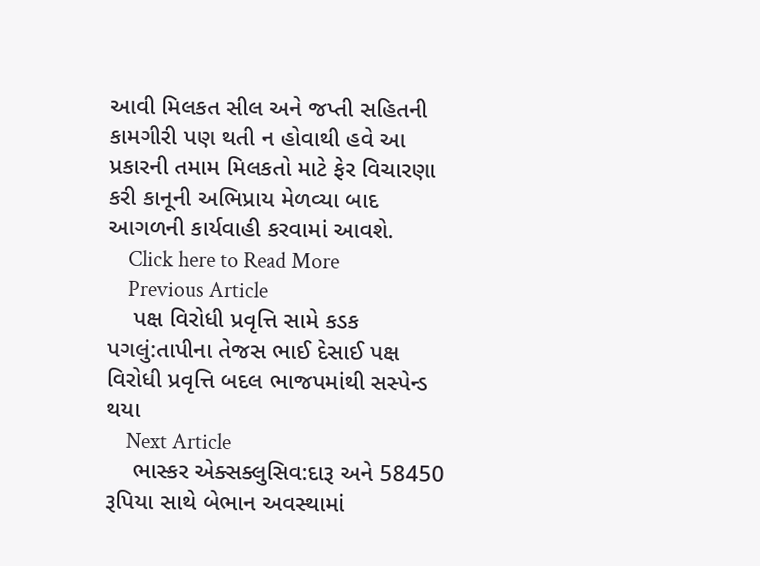આવી મિલકત સીલ અને જપ્તી સહિતની કામગીરી પણ થતી ન હોવાથી હવે આ પ્રકારની તમામ મિલકતો માટે ફેર વિચારણા કરી કાનૂની અભિપ્રાય મેળવ્યા બાદ આગળની કાર્યવાહી કરવામાં આવશે.
    Click here to Read More
    Previous Article
    પક્ષ વિરોધી પ્રવૃત્તિ સામે કડક પગલું:તાપીના તેજસ ભાઈ દેસાઈ પક્ષ વિરોધી પ્રવૃત્તિ બદલ ભાજપમાંથી સસ્પેન્ડ થયા
    Next Article
    ભાસ્કર એક્સક્લુસિવ:દારૂ અને 58450 રૂપિયા સાથે બેભાન અવસ્થામાં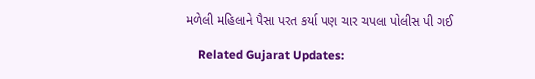મળેલી મહિલાને પૈસા પરત કર્યા પણ ચાર ચપલા પોલીસ પી ગઈ

    Related Gujarat Updates: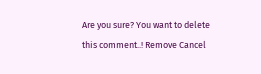Are you sure? You want to delete this comment..! Remove Cancel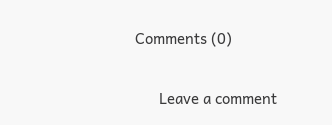Comments (0)

      Leave a comment